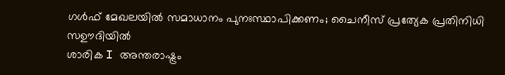ഗൾഫ് മേഖലയിൽ സമാധാനം പുനഃസ്ഥാപിക്കണം; ചൈനീസ് പ്രത്യേക പ്രതിനിധി സഊദിയിൽ
ശാരിക I അന്തരാഷ്ട്രം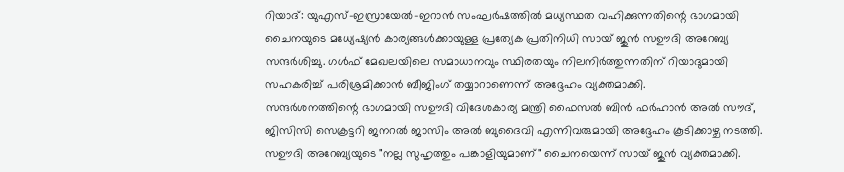റിയാദ്: യുഎസ്-ഇസ്രായേൽ-ഇറാൻ സംഘർഷത്തിൽ മധ്യസ്ഥത വഹിക്കുന്നതിന്റെ ഭാഗമായി ചൈനയുടെ മധ്യേഷ്യൻ കാര്യങ്ങൾക്കായുള്ള പ്രത്യേക പ്രതിനിധി സായ് ജുൻ സഊദി അറേബ്യ സന്ദർശിച്ചു. ഗൾഫ് മേഖലയിലെ സമാധാനവും സ്ഥിരതയും നിലനിർത്തുന്നതിന് റിയാദുമായി സഹകരിച്ച് പരിശ്രമിക്കാൻ ബീജിംഗ് തയ്യാറാണെന്ന് അദ്ദേഹം വ്യക്തമാക്കി.
സന്ദർശനത്തിന്റെ ഭാഗമായി സഊദി വിദേശകാര്യ മന്ത്രി ഫൈസൽ ബിൻ ഫർഹാൻ അൽ സൗദ്, ജിസിസി സെക്രട്ടറി ജനറൽ ജാസിം അൽ ബുദൈവി എന്നിവരുമായി അദ്ദേഹം കൂടിക്കാഴ്ച നടത്തി. സഊദി അറേബ്യയുടെ "നല്ല സുഹൃത്തും പങ്കാളിയുമാണ്" ചൈനയെന്ന് സായ് ജുൻ വ്യക്തമാക്കി.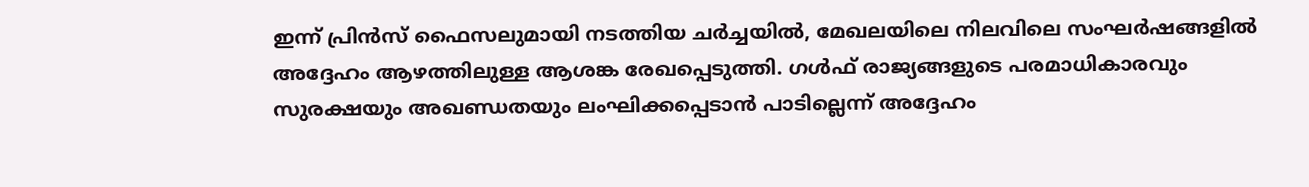ഇന്ന് പ്രിൻസ് ഫൈസലുമായി നടത്തിയ ചർച്ചയിൽ, മേഖലയിലെ നിലവിലെ സംഘർഷങ്ങളിൽ അദ്ദേഹം ആഴത്തിലുള്ള ആശങ്ക രേഖപ്പെടുത്തി. ഗൾഫ് രാജ്യങ്ങളുടെ പരമാധികാരവും സുരക്ഷയും അഖണ്ഡതയും ലംഘിക്കപ്പെടാൻ പാടില്ലെന്ന് അദ്ദേഹം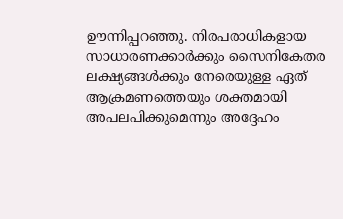ഊന്നിപ്പറഞ്ഞു. നിരപരാധികളായ സാധാരണക്കാർക്കും സൈനികേതര ലക്ഷ്യങ്ങൾക്കും നേരെയുള്ള ഏത് ആക്രമണത്തെയും ശക്തമായി അപലപിക്കുമെന്നും അദ്ദേഹം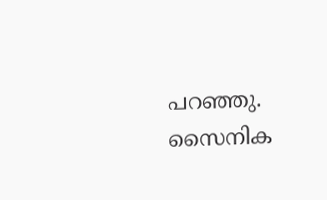പറഞ്ഞു. സൈനിക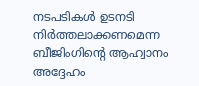നടപടികൾ ഉടനടി നിർത്തലാക്കണമെന്ന ബീജിംഗിന്റെ ആഹ്വാനം അദ്ദേഹം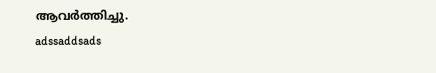ആവർത്തിച്ചു.
adssaddsads